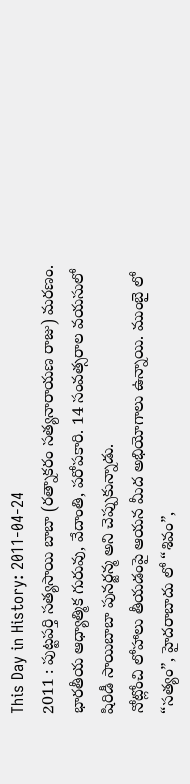This Day in History: 2011-04-24
2011 : పుట్టపర్తి సత్యసాయి బాబా (రత్నాకరం సత్యనారాయణ రాజు) మరణం. భారతీయ ఆధ్యాత్మిక గురువు, వేదాంతి, పరోపకారి. 14 సంవత్సరాల వయసులో షిరిడీ సాయిబాబా పునర్జన్మ అని చెప్పుకున్నాడు.
నోట్లోంచి లోహాలు తీయడంపై ఆయన మీద అభియోగాలు ఉన్నాయి. ముంబై లో “సత్యం”, హైదరాబాదు లో “శివం”,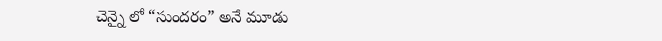చెన్నై లో “సుందరం” అనే మూడు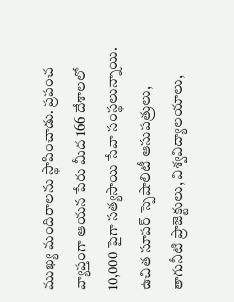ముఖ్య మందిరాలను స్థాపించాడు. ప్రపంచ వ్యాప్తంగా ఆయన పేరు మీద 166 దేశాలలో 10,000 పైగా సత్యసాయి సేవా సంస్థలున్నాయి. ఉచిత సూపర్ స్పెషాలిటీ ఆసుపత్రులు, తాగునీటి ప్రాజెక్టులు, విశ్వవిద్యాలయాలు,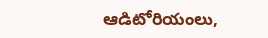ఆడిటోరియంలు,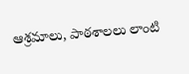ఆశ్రమాలు, పాఠశాలలు లాంటి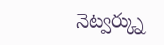నెట్వర్క్ను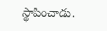స్థాపించాడు.